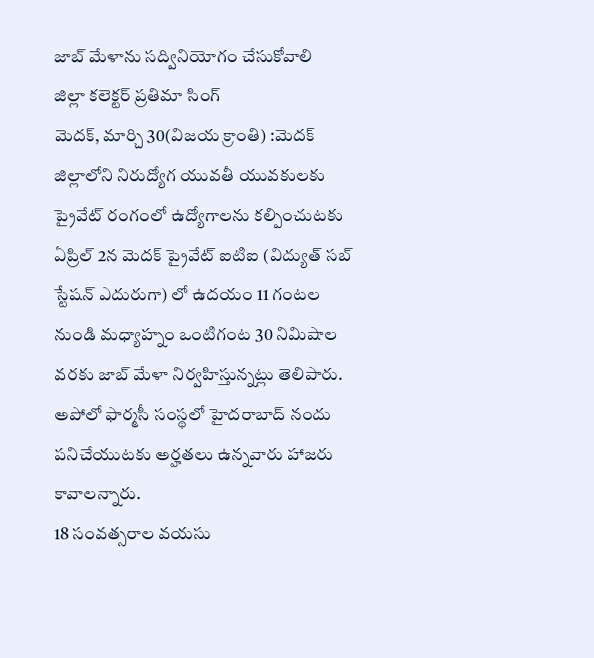జాబ్ మేళాను సద్వినియోగం చేసుకోవాలి
జిల్లా కలెక్టర్ ప్రతిమా సింగ్
మెదక్, మార్చి 30(విజయ క్రాంతి) :మెదక్ జిల్లాలోని నిరుద్యోగ యువతీ యువకులకు ప్రైవేట్ రంగంలో ఉద్యోగాలను కల్పించుటకు ఏప్రిల్ 2న మెదక్ ప్రైవేట్ ఐటిఐ (విద్యుత్ సబ్ స్టేషన్ ఎదురుగా) లో ఉదయం 11 గంటల నుండి మధ్యాహ్నం ఒంటిగంట 30 నిమిషాల వరకు జాబ్ మేళా నిర్వహిస్తున్నట్లు తెలిపారు. అపోలో ఫార్మసీ సంస్థలో హైదరాబాద్ నందు పనిచేయుటకు అర్హతలు ఉన్నవారు హాజరు కావాలన్నారు.
18 సంవత్సరాల వయసు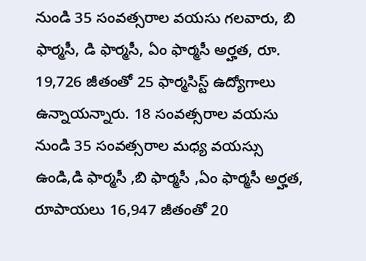నుండి 35 సంవత్సరాల వయసు గలవారు, బి ఫార్మసీ, డి ఫార్మసీ, ఏం ఫార్మసీ అర్హత, రూ. 19,726 జీతంతో 25 ఫార్మసిస్ట్ ఉద్యోగాలు ఉన్నాయన్నారు. 18 సంవత్సరాల వయసు నుండి 35 సంవత్సరాల మధ్య వయస్సు ఉండి,డి ఫార్మసీ ,బి ఫార్మసీ ,ఏం ఫార్మసీ అర్హత, రూపాయలు 16,947 జీతంతో 20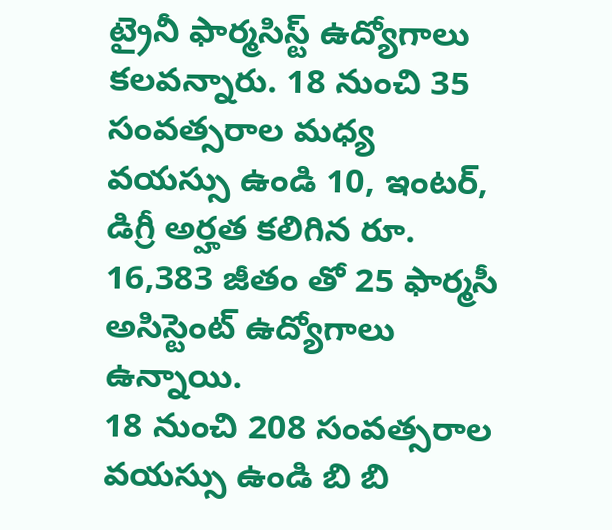ట్రైనీ ఫార్మసిస్ట్ ఉద్యోగాలు కలవన్నారు. 18 నుంచి 35 సంవత్సరాల మధ్య వయస్సు ఉండి 10, ఇంటర్, డిగ్రీ అర్హత కలిగిన రూ. 16,383 జీతం తో 25 ఫార్మసీ అసిస్టెంట్ ఉద్యోగాలు ఉన్నాయి.
18 నుంచి 208 సంవత్సరాల వయస్సు ఉండి బి బి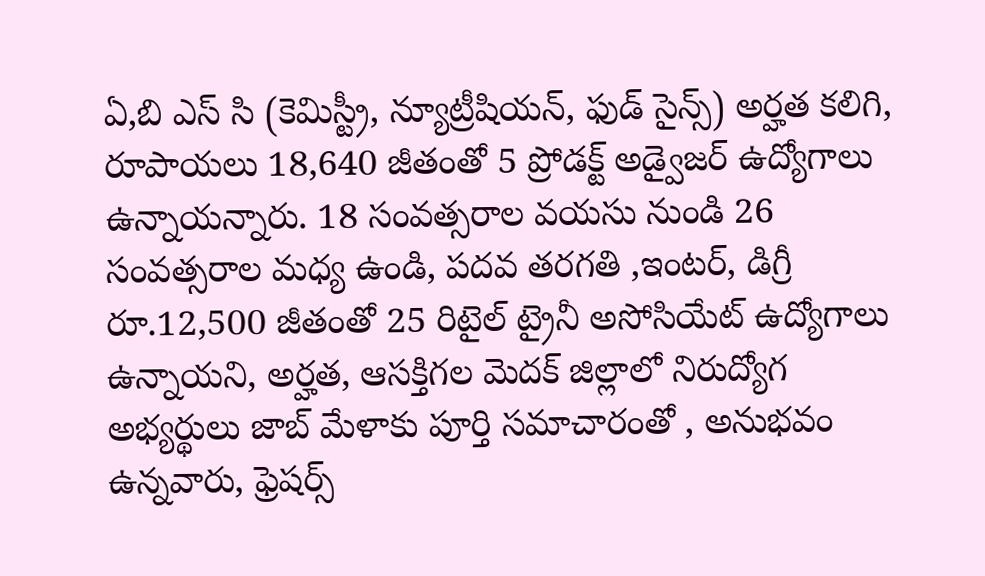ఏ,బి ఎస్ సి (కెమిస్ట్రీ, న్యూట్రీషియన్, ఫుడ్ సైన్స్) అర్హత కలిగి, రూపాయలు 18,640 జీతంతో 5 ప్రోడక్ట్ అడ్వైజర్ ఉద్యోగాలు ఉన్నాయన్నారు. 18 సంవత్సరాల వయసు నుండి 26 సంవత్సరాల మధ్య ఉండి, పదవ తరగతి ,ఇంటర్, డిగ్రీ రూ.12,500 జీతంతో 25 రిటైల్ ట్రైనీ అసోసియేట్ ఉద్యోగాలు ఉన్నాయని, అర్హత, ఆసక్తిగల మెదక్ జిల్లాలో నిరుద్యోగ అభ్యర్థులు జాబ్ మేళాకు పూర్తి సమాచారంతో , అనుభవం ఉన్నవారు, ఫ్రెషర్స్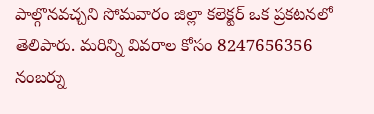పాల్గొనవచ్చని సోమవారం జిల్లా కలెక్టర్ ఒక ప్రకటనలో తెలిపారు. మరిన్ని వివరాల కోసం 8247656356 నంబర్ను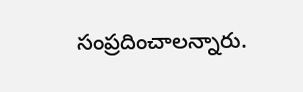సంప్రదించాలన్నారు.